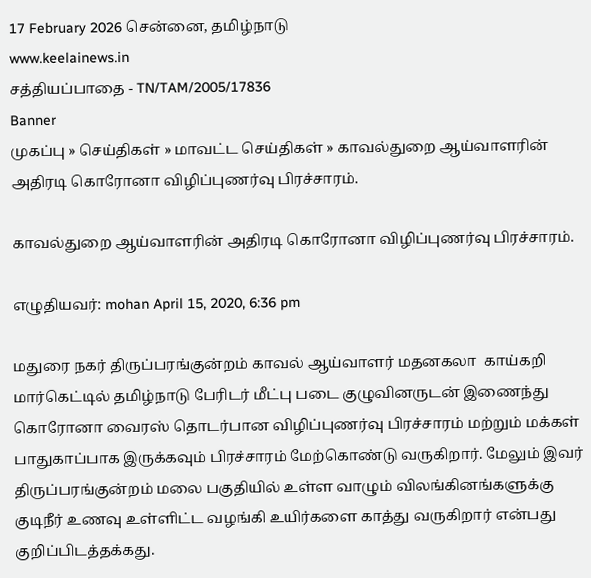17 February 2026 சென்னை, தமிழ்நாடு
www.keelainews.in
சத்தியப்பாதை - TN/TAM/2005/17836
Banner
முகப்பு » செய்திகள் » மாவட்ட செய்திகள் » காவல்துறை ஆய்வாளரின் அதிரடி கொரோனா விழிப்புணர்வு பிரச்சாரம்.

காவல்துறை ஆய்வாளரின் அதிரடி கொரோனா விழிப்புணர்வு பிரச்சாரம்.

எழுதியவர்: mohan April 15, 2020, 6:36 pm

மதுரை நகர் திருப்பரங்குன்றம் காவல் ஆய்வாளர் மதனகலா  காய்கறி மார்கெட்டில் தமிழ்நாடு பேரிடர் மீட்பு படை குழுவினருடன் இணைந்து கொரோனா வைரஸ் தொடர்பான விழிப்புணர்வு பிரச்சாரம் மற்றும் மக்கள் பாதுகாப்பாக இருக்கவும் பிரச்சாரம் மேற்கொண்டு வருகிறார். மேலும் இவர் திருப்பரங்குன்றம் மலை பகுதியில் உள்ள வாழும் விலங்கினங்களுக்கு குடிநீர் உணவு உள்ளிட்ட வழங்கி உயிர்களை காத்து வருகிறார் என்பது குறிப்பிடத்தக்கது.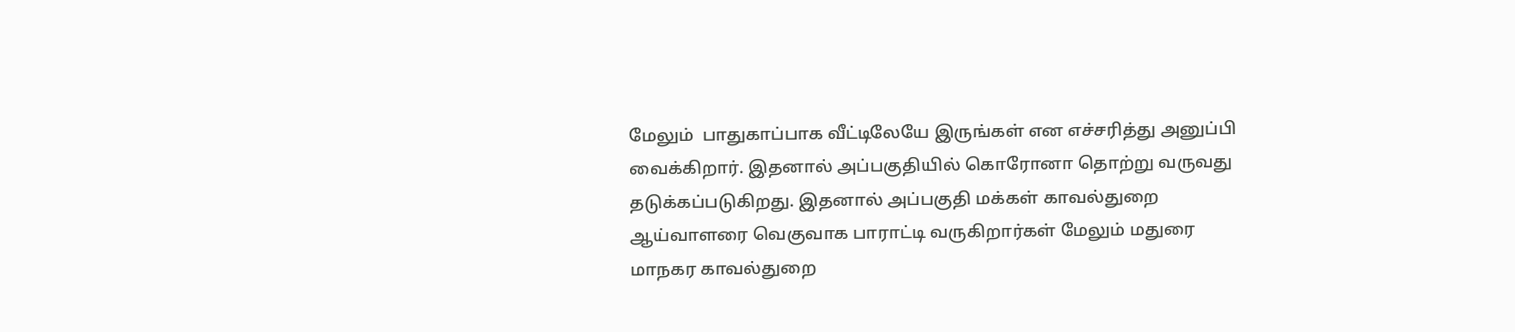மேலும்  பாதுகாப்பாக வீட்டிலேயே இருங்கள் என எச்சரித்து அனுப்பி வைக்கிறார். இதனால் அப்பகுதியில் கொரோனா தொற்று வருவது தடுக்கப்படுகிறது. இதனால் அப்பகுதி மக்கள் காவல்துறை ஆய்வாளரை வெகுவாக பாராட்டி வருகிறார்கள் மேலும் மதுரை மாநகர காவல்துறை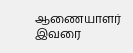ஆணையாளர் இவரை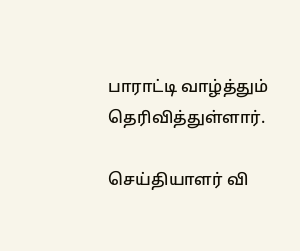பாராட்டி வாழ்த்தும் தெரிவித்துள்ளார்.

செய்தியாளர் வி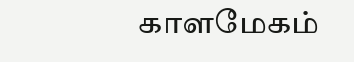காளமேகம்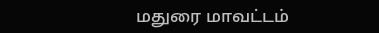மதுரை மாவட்டம்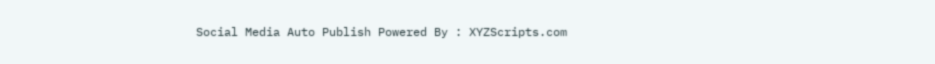Social Media Auto Publish Powered By : XYZScripts.com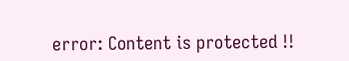error: Content is protected !!